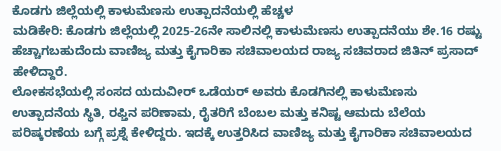ಕೊಡಗು ಜಿಲ್ಲೆಯಲ್ಲಿ ಕಾಳುಮೆಣಸು ಉತ್ಪಾದನೆಯಲ್ಲಿ ಹೆಚ್ಚಳ
ಮಡಿಕೇರಿ: ಕೊಡಗು ಜಿಲ್ಲೆಯಲ್ಲಿ 2025-26ನೇ ಸಾಲಿನಲ್ಲಿ ಕಾಳುಮೆಣಸು ಉತ್ಪಾದನೆಯು ಶೇ.16 ರಷ್ಟು ಹೆಚ್ಚಾಗಬಹುದೆಂದು ವಾಣಿಜ್ಯ ಮತ್ತು ಕೈಗಾರಿಕಾ ಸಚಿವಾಲಯದ ರಾಜ್ಯ ಸಚಿವರಾದ ಜಿತಿನ್ ಪ್ರಸಾದ್ ಹೇಳಿದ್ದಾರೆ.
ಲೋಕಸಭೆಯಲ್ಲಿ ಸಂಸದ ಯದುವೀರ್ ಒಡೆಯರ್ ಅವರು ಕೊಡಗಿನಲ್ಲಿ ಕಾಳುಮೆಣಸು ಉತ್ಪಾದನೆಯ ಸ್ಥಿತಿ, ರಫ್ತಿನ ಪರಿಣಾಮ, ರೈತರಿಗೆ ಬೆಂಬಲ ಮತ್ತು ಕನಿಷ್ಟ ಆಮದು ಬೆಲೆಯ ಪರಿಷ್ಕರಣೆಯ ಬಗ್ಗೆ ಪ್ರಶ್ನೆ ಕೇಳಿದ್ದರು. ಇದಕ್ಕೆ ಉತ್ತರಿಸಿದ ವಾಣಿಜ್ಯ ಮತ್ತು ಕೈಗಾರಿಕಾ ಸಚಿವಾಲಯದ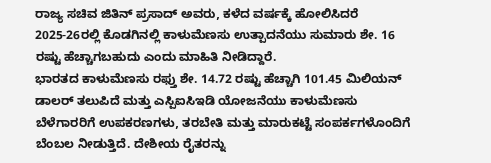ರಾಜ್ಯ ಸಚಿವ ಜಿತಿನ್ ಪ್ರಸಾದ್ ಅವರು, ಕಳೆದ ವರ್ಷಕ್ಕೆ ಹೋಲಿಸಿದರೆ 2025-26ರಲ್ಲಿ ಕೊಡಗಿನಲ್ಲಿ ಕಾಳುಮೆಣಸು ಉತ್ಪಾದನೆಯು ಸುಮಾರು ಶೇ. 16 ರಷ್ಟು ಹೆಚ್ಚಾಗಬಹುದು ಎಂದು ಮಾಹಿತಿ ನೀಡಿದ್ದಾರೆ.
ಭಾರತದ ಕಾಳುಮೆಣಸು ರಫ್ತು ಶೇ. 14.72 ರಷ್ಟು ಹೆಚ್ಚಾಗಿ 101.45 ಮಿಲಿಯನ್ ಡಾಲರ್ ತಲುಪಿದೆ ಮತ್ತು ಎಸ್ಪಿಐಸಿಇಡಿ ಯೋಜನೆಯು ಕಾಳುಮೆಣಸು ಬೆಳೆಗಾರರಿಗೆ ಉಪಕರಣಗಳು, ತರಬೇತಿ ಮತ್ತು ಮಾರುಕಟ್ಟೆ ಸಂಪರ್ಕಗಳೊಂದಿಗೆ ಬೆಂಬಲ ನೀಡುತ್ತಿದೆ. ದೇಶೀಯ ರೈತರನ್ನು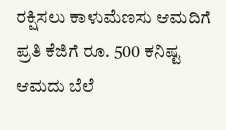ರಕ್ಷಿಸಲು ಕಾಳುಮೆಣಸು ಆಮದಿಗೆ ಪ್ರತಿ ಕೆಜಿಗೆ ರೂ. 500 ಕನಿಷ್ಟ ಆಮದು ಬೆಲೆ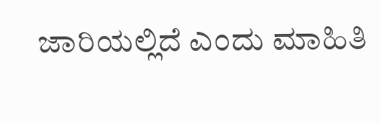ಜಾರಿಯಲ್ಲಿದೆ ಎಂದು ಮಾಹಿತಿ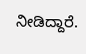ನೀಡಿದ್ದಾರೆ.